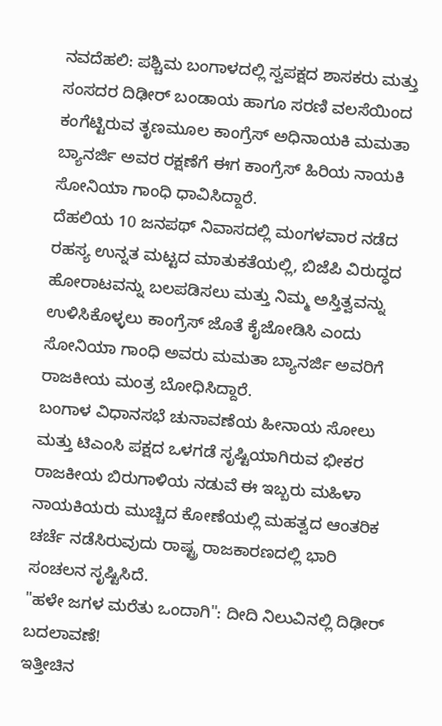ನವದೆಹಲಿ: ಪಶ್ಚಿಮ ಬಂಗಾಳದಲ್ಲಿ ಸ್ವಪಕ್ಷದ ಶಾಸಕರು ಮತ್ತು ಸಂಸದರ ದಿಢೀರ್ ಬಂಡಾಯ ಹಾಗೂ ಸರಣಿ ವಲಸೆಯಿಂದ ಕಂಗೆಟ್ಟಿರುವ ತೃಣಮೂಲ ಕಾಂಗ್ರೆಸ್ ಅಧಿನಾಯಕಿ ಮಮತಾ ಬ್ಯಾನರ್ಜಿ ಅವರ ರಕ್ಷಣೆಗೆ ಈಗ ಕಾಂಗ್ರೆಸ್ ಹಿರಿಯ ನಾಯಕಿ ಸೋನಿಯಾ ಗಾಂಧಿ ಧಾವಿಸಿದ್ದಾರೆ.
ದೆಹಲಿಯ 10 ಜನಪಥ್ ನಿವಾಸದಲ್ಲಿ ಮಂಗಳವಾರ ನಡೆದ ರಹಸ್ಯ ಉನ್ನತ ಮಟ್ಟದ ಮಾತುಕತೆಯಲ್ಲಿ, ಬಿಜೆಪಿ ವಿರುದ್ಧದ ಹೋರಾಟವನ್ನು ಬಲಪಡಿಸಲು ಮತ್ತು ನಿಮ್ಮ ಅಸ್ತಿತ್ವವನ್ನು ಉಳಿಸಿಕೊಳ್ಳಲು ಕಾಂಗ್ರೆಸ್ ಜೊತೆ ಕೈಜೋಡಿಸಿ ಎಂದು ಸೋನಿಯಾ ಗಾಂಧಿ ಅವರು ಮಮತಾ ಬ್ಯಾನರ್ಜಿ ಅವರಿಗೆ ರಾಜಕೀಯ ಮಂತ್ರ ಬೋಧಿಸಿದ್ದಾರೆ.
ಬಂಗಾಳ ವಿಧಾನಸಭೆ ಚುನಾವಣೆಯ ಹೀನಾಯ ಸೋಲು ಮತ್ತು ಟಿಎಂಸಿ ಪಕ್ಷದ ಒಳಗಡೆ ಸೃಷ್ಟಿಯಾಗಿರುವ ಭೀಕರ ರಾಜಕೀಯ ಬಿರುಗಾಳಿಯ ನಡುವೆ ಈ ಇಬ್ಬರು ಮಹಿಳಾ ನಾಯಕಿಯರು ಮುಚ್ಚಿದ ಕೋಣೆಯಲ್ಲಿ ಮಹತ್ವದ ಆಂತರಿಕ ಚರ್ಚೆ ನಡೆಸಿರುವುದು ರಾಷ್ಟ್ರ ರಾಜಕಾರಣದಲ್ಲಿ ಭಾರಿ ಸಂಚಲನ ಸೃಷ್ಟಿಸಿದೆ.
"ಹಳೇ ಜಗಳ ಮರೆತು ಒಂದಾಗಿ": ದೀದಿ ನಿಲುವಿನಲ್ಲಿ ದಿಢೀರ್ ಬದಲಾವಣೆ!
ಇತ್ತೀಚಿನ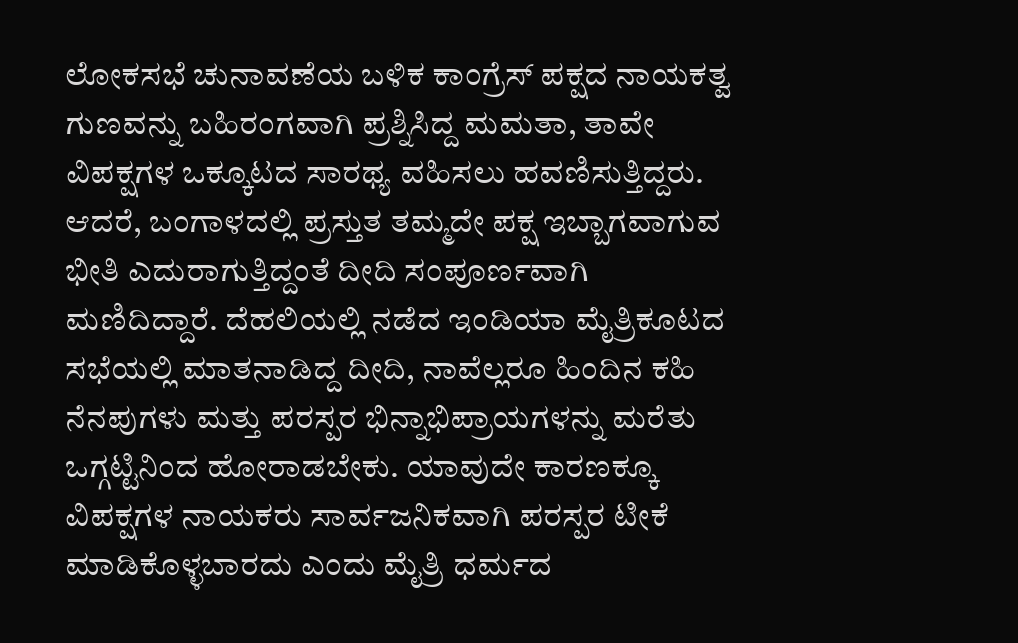ಲೋಕಸಭೆ ಚುನಾವಣೆಯ ಬಳಿಕ ಕಾಂಗ್ರೆಸ್ ಪಕ್ಷದ ನಾಯಕತ್ವ ಗುಣವನ್ನು ಬಹಿರಂಗವಾಗಿ ಪ್ರಶ್ನಿಸಿದ್ದ ಮಮತಾ, ತಾವೇ ವಿಪಕ್ಷಗಳ ಒಕ್ಕೂಟದ ಸಾರಥ್ಯ ವಹಿಸಲು ಹವಣಿಸುತ್ತಿದ್ದರು. ಆದರೆ, ಬಂಗಾಳದಲ್ಲಿ ಪ್ರಸ್ತುತ ತಮ್ಮದೇ ಪಕ್ಷ ಇಬ್ಬಾಗವಾಗುವ ಭೀತಿ ಎದುರಾಗುತ್ತಿದ್ದಂತೆ ದೀದಿ ಸಂಪೂರ್ಣವಾಗಿ ಮಣಿದಿದ್ದಾರೆ. ದೆಹಲಿಯಲ್ಲಿ ನಡೆದ ಇಂಡಿಯಾ ಮೈತ್ರಿಕೂಟದ ಸಭೆಯಲ್ಲಿ ಮಾತನಾಡಿದ್ದ ದೀದಿ, ನಾವೆಲ್ಲರೂ ಹಿಂದಿನ ಕಹಿ ನೆನಪುಗಳು ಮತ್ತು ಪರಸ್ಪರ ಭಿನ್ನಾಭಿಪ್ರಾಯಗಳನ್ನು ಮರೆತು ಒಗ್ಗಟ್ಟಿನಿಂದ ಹೋರಾಡಬೇಕು. ಯಾವುದೇ ಕಾರಣಕ್ಕೂ ವಿಪಕ್ಷಗಳ ನಾಯಕರು ಸಾರ್ವಜನಿಕವಾಗಿ ಪರಸ್ಪರ ಟೀಕೆ ಮಾಡಿಕೊಳ್ಳಬಾರದು ಎಂದು ಮೈತ್ರಿ ಧರ್ಮದ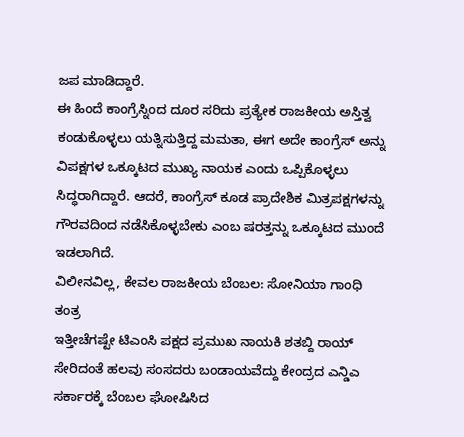ಜಪ ಮಾಡಿದ್ದಾರೆ.
ಈ ಹಿಂದೆ ಕಾಂಗ್ರೆಸ್ನಿಂದ ದೂರ ಸರಿದು ಪ್ರತ್ಯೇಕ ರಾಜಕೀಯ ಅಸ್ತಿತ್ವ ಕಂಡುಕೊಳ್ಳಲು ಯತ್ನಿಸುತ್ತಿದ್ದ ಮಮತಾ, ಈಗ ಅದೇ ಕಾಂಗ್ರೆಸ್ ಅನ್ನು ವಿಪಕ್ಷಗಳ ಒಕ್ಕೂಟದ ಮುಖ್ಯ ನಾಯಕ ಎಂದು ಒಪ್ಪಿಕೊಳ್ಳಲು ಸಿದ್ಧರಾಗಿದ್ದಾರೆ. ಆದರೆ, ಕಾಂಗ್ರೆಸ್ ಕೂಡ ಪ್ರಾದೇಶಿಕ ಮಿತ್ರಪಕ್ಷಗಳನ್ನು ಗೌರವದಿಂದ ನಡೆಸಿಕೊಳ್ಳಬೇಕು ಎಂಬ ಷರತ್ತನ್ನು ಒಕ್ಕೂಟದ ಮುಂದೆ ಇಡಲಾಗಿದೆ.
ವಿಲೀನವಿಲ್ಲ, ಕೇವಲ ರಾಜಕೀಯ ಬೆಂಬಲ: ಸೋನಿಯಾ ಗಾಂಧಿ ತಂತ್ರ
ಇತ್ತೀಚೆಗಷ್ಟೇ ಟಿಎಂಸಿ ಪಕ್ಷದ ಪ್ರಮುಖ ನಾಯಕಿ ಶತಬ್ದಿ ರಾಯ್ ಸೇರಿದಂತೆ ಹಲವು ಸಂಸದರು ಬಂಡಾಯವೆದ್ದು ಕೇಂದ್ರದ ಎನ್ಡಿಎ ಸರ್ಕಾರಕ್ಕೆ ಬೆಂಬಲ ಘೋಷಿಸಿದ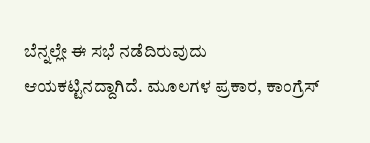ಬೆನ್ನಲ್ಲೇ ಈ ಸಭೆ ನಡೆದಿರುವುದು ಆಯಕಟ್ಟಿನದ್ದಾಗಿದೆ. ಮೂಲಗಳ ಪ್ರಕಾರ, ಕಾಂಗ್ರೆಸ್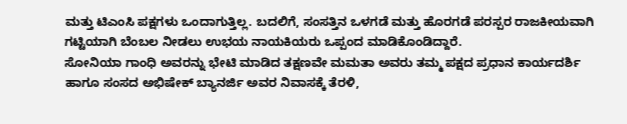ಮತ್ತು ಟಿಎಂಸಿ ಪಕ್ಷಗಳು ಒಂದಾಗುತ್ತಿಲ್ಲ. ಬದಲಿಗೆ, ಸಂಸತ್ತಿನ ಒಳಗಡೆ ಮತ್ತು ಹೊರಗಡೆ ಪರಸ್ಪರ ರಾಜಕೀಯವಾಗಿ ಗಟ್ಟಿಯಾಗಿ ಬೆಂಬಲ ನೀಡಲು ಉಭಯ ನಾಯಕಿಯರು ಒಪ್ಪಂದ ಮಾಡಿಕೊಂಡಿದ್ದಾರೆ.
ಸೋನಿಯಾ ಗಾಂಧಿ ಅವರನ್ನು ಭೇಟಿ ಮಾಡಿದ ತಕ್ಷಣವೇ ಮಮತಾ ಅವರು ತಮ್ಮ ಪಕ್ಷದ ಪ್ರಧಾನ ಕಾರ್ಯದರ್ಶಿ ಹಾಗೂ ಸಂಸದ ಅಭಿಷೇಕ್ ಬ್ಯಾನರ್ಜಿ ಅವರ ನಿವಾಸಕ್ಕೆ ತೆರಳಿ,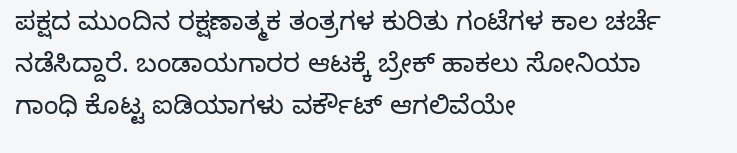ಪಕ್ಷದ ಮುಂದಿನ ರಕ್ಷಣಾತ್ಮಕ ತಂತ್ರಗಳ ಕುರಿತು ಗಂಟೆಗಳ ಕಾಲ ಚರ್ಚೆ ನಡೆಸಿದ್ದಾರೆ. ಬಂಡಾಯಗಾರರ ಆಟಕ್ಕೆ ಬ್ರೇಕ್ ಹಾಕಲು ಸೋನಿಯಾ ಗಾಂಧಿ ಕೊಟ್ಟ ಐಡಿಯಾಗಳು ವರ್ಕೌಟ್ ಆಗಲಿವೆಯೇ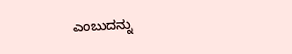ಎಂಬುದನ್ನು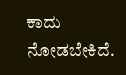ಕಾದು ನೋಡಬೇಕಿದೆ.